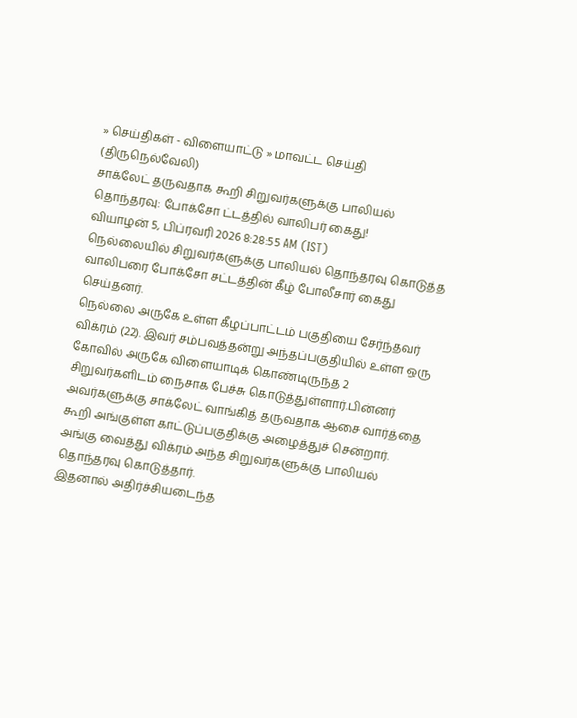» செய்திகள் - விளையாட்டு » மாவட்ட செய்தி (திருநெல்வேலி)
சாக்லேட் தருவதாக கூறி சிறுவர்களுக்கு பாலியல் தொந்தரவு: போக்சோ ட்டத்தில் வாலிபர் கைது!
வியாழன் 5, பிப்ரவரி 2026 8:28:55 AM (IST)
நெல்லையில் சிறுவர்களுக்கு பாலியல் தொந்தரவு கொடுத்த வாலிபரை போக்சோ சட்டத்தின் கீழ் போலீசார் கைது செய்தனர்.
நெல்லை அருகே உள்ள கீழப்பாட்டம் பகுதியை சேர்ந்தவர் விக்ரம் (22). இவர் சம்பவத்தன்று அந்தப்பகுதியில் உள்ள ஒரு கோவில் அருகே விளையாடிக் கொண்டிருந்த 2 சிறுவர்களிடம் நைசாக பேச்சு கொடுத்துள்ளார்.பின்னர் அவர்களுக்கு சாக்லேட் வாங்கித் தருவதாக ஆசை வார்த்தை கூறி அங்குள்ள காட்டுப்பகுதிக்கு அழைத்துச் சென்றார். அங்கு வைத்து விக்ரம் அந்த சிறுவர்களுக்கு பாலியல் தொந்தரவு கொடுத்தார்.
இதனால் அதிர்ச்சியடைந்த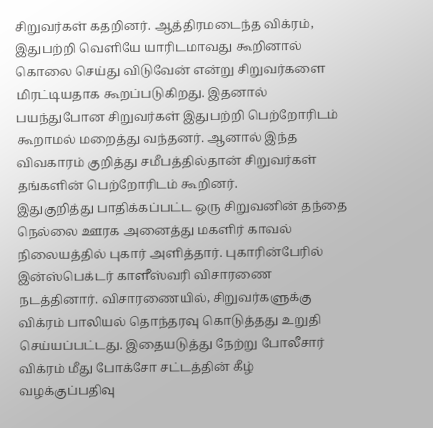சிறுவர்கள் கதறினர். ஆத்திரமடைந்த விக்ரம், இதுபற்றி வெளியே யாரிடமாவது கூறினால் கொலை செய்து விடுவேன் என்று சிறுவர்களை மிரட்டியதாக கூறப்படுகிறது. இதனால் பயந்துபோன சிறுவர்கள் இதுபற்றி பெற்றோரிடம் கூறாமல் மறைத்து வந்தனர். ஆனால் இந்த விவகாரம் குறித்து சமீபத்தில்தான் சிறுவர்கள் தங்களின் பெற்றோரிடம் கூறினர்.
இதுகுறித்து பாதிக்கப்பட்ட ஒரு சிறுவனின் தந்தை நெல்லை ஊரக அனைத்து மகளிர் காவல் நிலையத்தில் புகார் அளித்தார். புகாரின்பேரில் இன்ஸ்பெக்டர் காளீஸ்வரி விசாரணை நடத்தினார். விசாரணையில், சிறுவர்களுக்கு விக்ரம் பாலியல் தொந்தரவு கொடுத்தது உறுதி செய்யப்பட்டது. இதையடுத்து நேற்று போலீசார் விக்ரம் மீது போக்சோ சட்டத்தின் கீழ் வழக்குப்பதிவு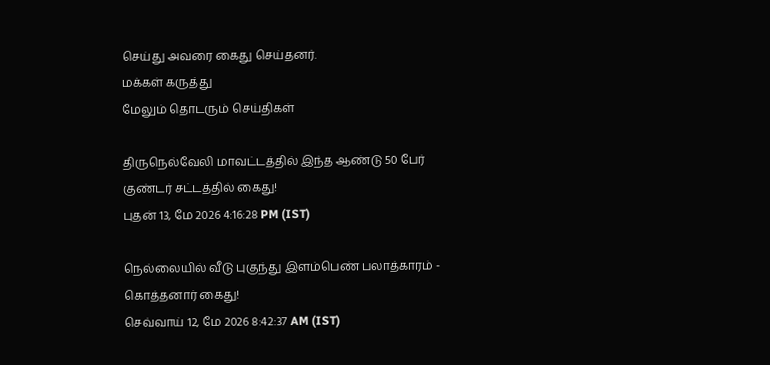செய்து அவரை கைது செய்தனர்.
மக்கள் கருத்து
மேலும் தொடரும் செய்திகள்

திருநெல்வேலி மாவட்டத்தில் இந்த ஆண்டு 50 பேர் குண்டர் சட்டத்தில் கைது!
புதன் 13, மே 2026 4:16:28 PM (IST)

நெல்லையில் வீடு புகுந்து இளம்பெண் பலாத்காரம் - கொத்தனார் கைது!
செவ்வாய் 12, மே 2026 8:42:37 AM (IST)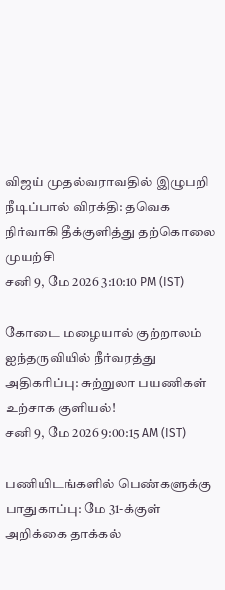விஜய் முதல்வராவதில் இழுபறி நீடிப்பால் விரக்தி: தவெக நிர்வாகி தீக்குளித்து தற்கொலை முயற்சி
சனி 9, மே 2026 3:10:10 PM (IST)

கோடை மழையால் குற்றாலம் ஐந்தருவியில் நீர்வரத்து அதிகரிப்பு: சுற்றுலா பயணிகள் உற்சாக குளியல்!
சனி 9, மே 2026 9:00:15 AM (IST)

பணியிடங்களில் பெண்களுக்கு பாதுகாப்பு: மே 31-க்குள் அறிக்கை தாக்கல்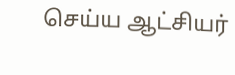செய்ய ஆட்சியர்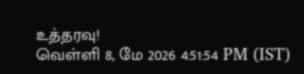உத்தரவு!
வெள்ளி 8, மே 2026 4:51:54 PM (IST)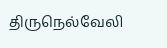திருநெல்வேலி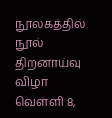நூலகத்தில் நூல் திறனாய்வு விழா
வெள்ளி 8,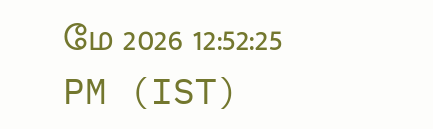மே 2026 12:52:25 PM (IST)